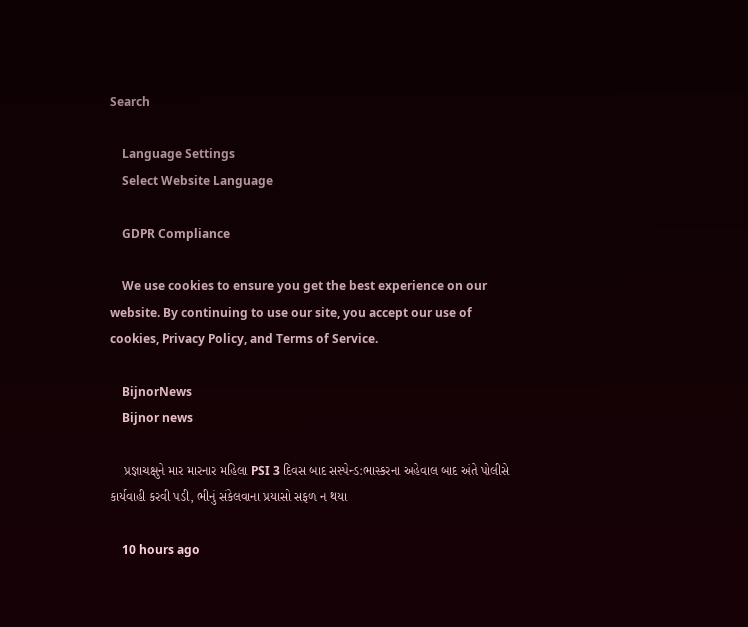Search

    Language Settings
    Select Website Language

    GDPR Compliance

    We use cookies to ensure you get the best experience on our website. By continuing to use our site, you accept our use of cookies, Privacy Policy, and Terms of Service.

    BijnorNews
    Bijnor news

    પ્રજ્ઞાચક્ષુને માર મારનાર મહિલા PSI 3 દિવસ બાદ સસ્પેન્ડ:ભાસ્કરના અહેવાલ બાદ અંતે પોલીસે કાર્યવાહી કરવી પડી, ભીનું સંકેલવાના પ્રયાસો સફળ ન થયા

    10 hours ago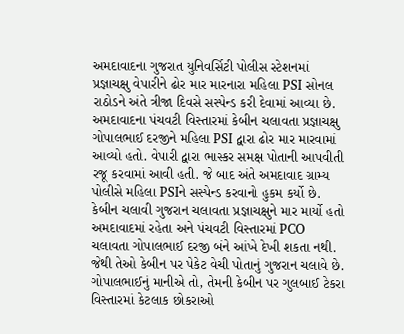અમદાવાદના ગુજરાત યુનિવર્સિટી પોલીસ સ્ટેશનમાં પ્રજ્ઞાચક્ષુ વેપારીને ઢોર માર મારનારા મહિલા PSI સોનલ રાઠોડને અંતે ત્રીજા દિવસે સસ્પેન્ડ કરી દેવામાં આવ્યા છે. અમદાવાદના પંચવટી વિસ્તારમાં કેબીન ચલાવતા પ્રજ્ઞાચક્ષુ ગોપાલભાઈ દરજીને મહિલા PSI દ્વારા ઢોર માર મારવામાં આવ્યો હતો. વેપારી દ્વારા ભાસ્કર સમક્ષ પોતાની આપવીતી રજૂ કરવામાં આવી હતી. જે બાદ અંતે અમદાવાદ ગ્રામ્ય પોલીસે મહિલા PSIને સસ્પેન્ડ કરવાનો હુકમ કર્યો છે. કેબીન ચલાવી ગુજરાન ચલાવતા પ્રજ્ઞાચક્ષુને માર માર્યો હતો અમદાવાદમાં રહેતા અને પંચવટી વિસ્તારમાં PCO ચલાવતા ગોપાલભાઈ દરજી બંને આંખે દેખી શકતા નથી. જેથી તેઓ કેબીન પર પેકેટ વેચી પોતાનું ગુજરાન ચલાવે છે. ગોપાલભાઈનું માનીએ તો, તેમની કેબીન પર ગુલબાઈ ટેકરા વિસ્તારમાં કેટલાક છોકરાઓ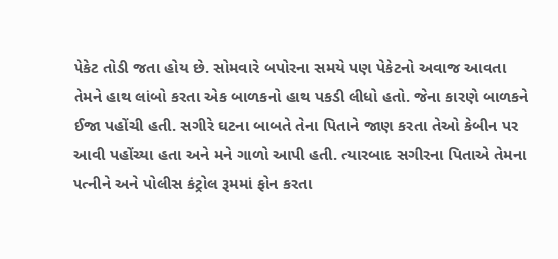પેકેટ તોડી જતા હોય છે. સોમવારે બપોરના સમયે પણ પેકેટનો અવાજ આવતા તેમને હાથ લાંબો કરતા એક બાળકનો હાથ પકડી લીધો હતો. જેના કારણે બાળકને ઈજા પહોંચી હતી. સગીરે ઘટના બાબતે તેના પિતાને જાણ કરતા તેઓ કેબીન પર આવી પહોંચ્યા હતા અને મને ગાળો આપી હતી. ત્યારબાદ સગીરના પિતાએ તેમના પત્નીને અને પોલીસ કંટ્રોલ રૂમમાં ફોન કરતા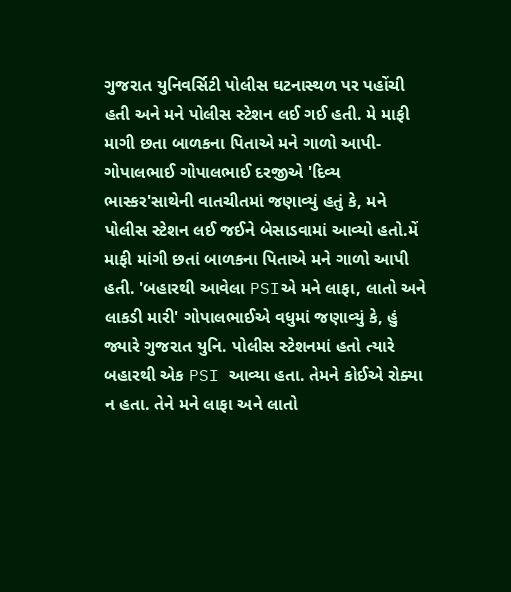ગુજરાત યુનિવર્સિટી પોલીસ ઘટનાસ્થળ પર પહોંચી હતી અને મને પોલીસ સ્ટેશન લઈ ગઈ હતી. મે માફી માગી છતા બાળકના પિતાએ મને ગાળો આપી- ગોપાલભાઈ ગોપાલભાઈ દરજીએ 'દિવ્ય ભાસ્કર'સાથેની વાતચીતમાં જણાવ્યું હતું કે, મને પોલીસ સ્ટેશન લઈ જઈને બેસાડવામાં આવ્યો હતો.મેં માફી માંગી છતાં બાળકના પિતાએ મને ગાળો આપી હતી. 'બહારથી આવેલા PSIએ મને લાફા, લાતો અને લાકડી મારી' ગોપાલભાઈએ વધુમાં જણાવ્યું કે, હું જ્યારે ગુજરાત યુનિ. પોલીસ સ્ટેશનમાં હતો ત્યારે બહારથી એક PSI આવ્યા હતા. તેમને કોઈએ રોક્યા ન હતા. તેને મને લાફા અને લાતો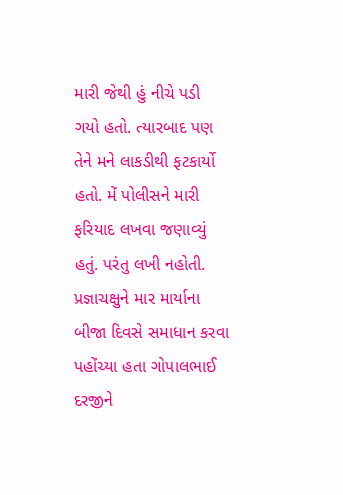મારી જેથી હું નીચે પડી ગયો હતો. ત્યારબાદ પણ તેને મને લાકડીથી ફટકાર્યો હતો. મેં પોલીસને મારી ફરિયાદ લખવા જણાવ્યું હતું. પરંતુ લખી નહોતી. પ્રજ્ઞાચક્ષુને માર માર્યાના બીજા દિવસે સમાધાન કરવા પહોંચ્યા હતા ગોપાલભાઈ દરજીને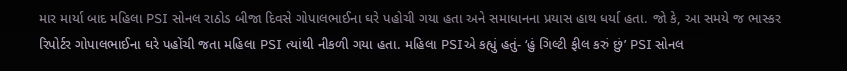માર માર્યા બાદ મહિલા PSI સોનલ રાઠોડ બીજા દિવસે ગોપાલભાઈના ઘરે પહોચી ગયા હતા અને સમાધાનના પ્રયાસ હાથ ધર્યા હતા. જો કે, આ સમયે જ ભાસ્કર રિપોર્ટર ગોપાલભાઈના ઘરે પહોંચી જતા મહિલા PSI ત્યાંથી નીકળી ગયા હતા. મહિલા PSIએ કહ્યું હતું- ‘હું ગિલ્ટી ફીલ કરું છું’ PSI સોનલ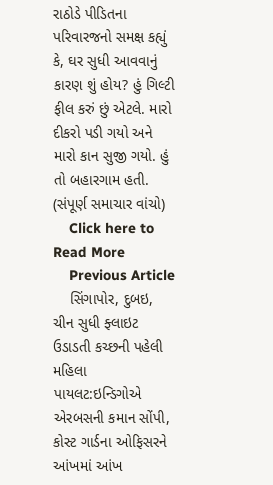રાઠોડે પીડિતના પરિવારજનો સમક્ષ કહ્યું કે, ઘર સુધી આવવાનું કારણ શું હોય? હું ગિલ્ટી ફીલ કરું છું એટલે. મારો દીકરો પડી ગયો અને મારો કાન સુજી ગયો. હું તો બહારગામ હતી. (સંપૂર્ણ સમાચાર વાંચો)
    Click here to Read More
    Previous Article
    સિંગાપોર, દુબઇ, ચીન સુધી ફ્લાઇટ ઉડાડતી કચ્છની પહેલી મહિલા પાયલટ:ઇન્ડિગોએ એરબસની કમાન સોંપી, કોસ્ટ ગાર્ડના ઓફિસરને આંખમાં આંખ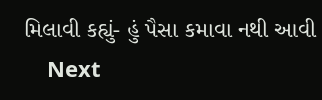મિલાવી કહ્યું- હું પૈસા કમાવા નથી આવી
    Next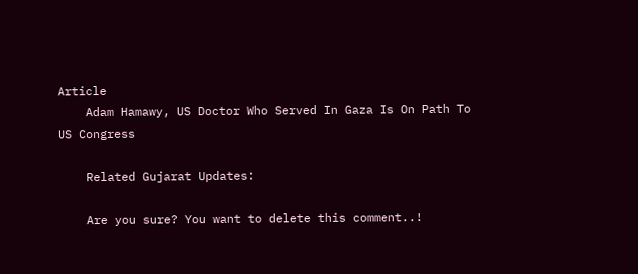Article
    Adam Hamawy, US Doctor Who Served In Gaza Is On Path To US Congress

    Related Gujarat Updates:

    Are you sure? You want to delete this comment..!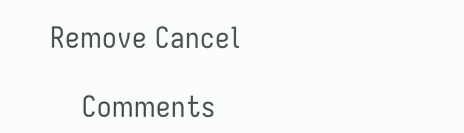Remove Cancel

    Comments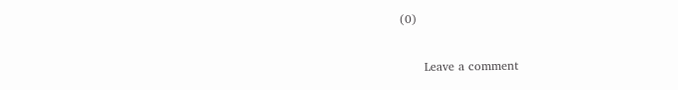(0)

      Leave a comment